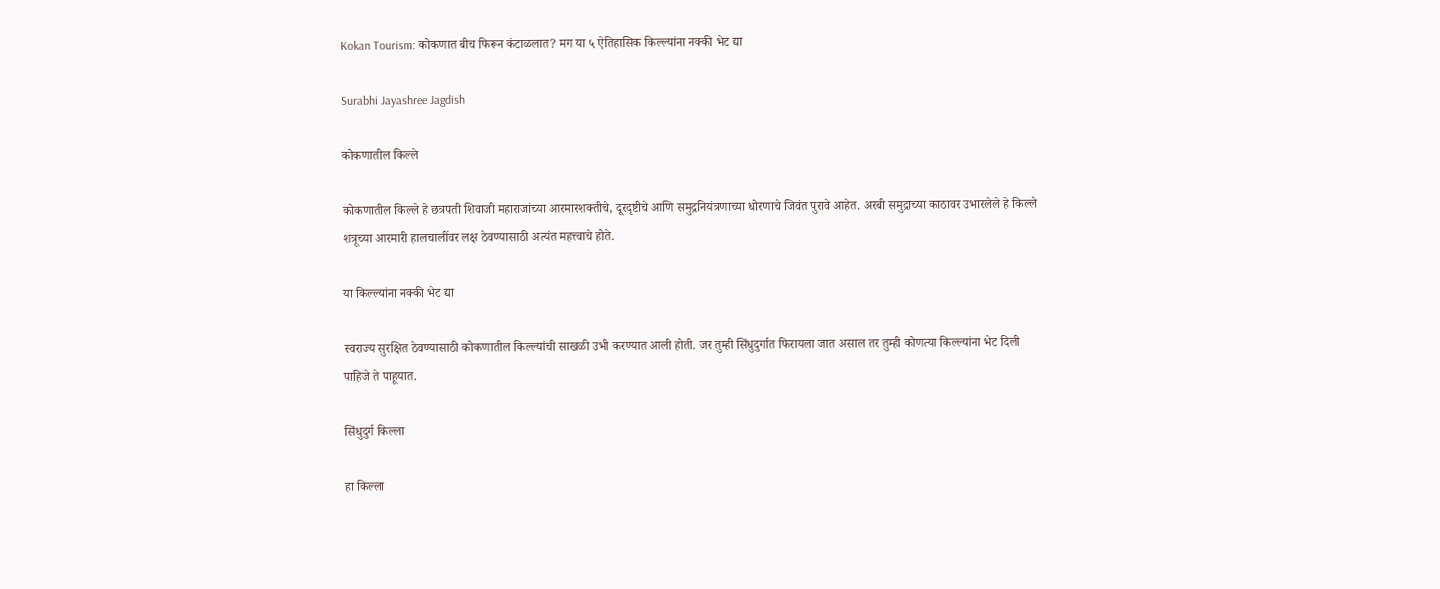Kokan Tourism: कोकणात बीच फिरून कंटाळलात? मग या ५ ऐतिहासिक किल्ल्यांना नक्की भेट द्या

Surabhi Jayashree Jagdish

कोकणातील किल्ले

कोकणातील किल्ले हे छत्रपती शिवाजी महाराजांच्या आरमारशक्तीचे, दूरदृष्टीचे आणि समुद्रनियंत्रणाच्या धोरणाचे जिवंत पुरावे आहेत. अरबी समुद्राच्या काठावर उभारलेले हे किल्ले शत्रूच्या आरमारी हालचालींवर लक्ष ठेवण्यासाठी अत्यंत महत्त्वाचे होते.

या किल्ल्यांना नक्की भेट द्या

स्वराज्य सुरक्षित ठेवण्यासाठी कोकणातील किल्ल्यांची साखळी उभी करण्यात आली होती. जर तुम्ही सिंधुदुर्गात फिरायला जात असाल तर तुम्ही कोणत्या किल्ल्यांना भेट दिली पाहिजे ते पाहूयात.

सिंधुदुर्ग किल्ला

हा किल्ला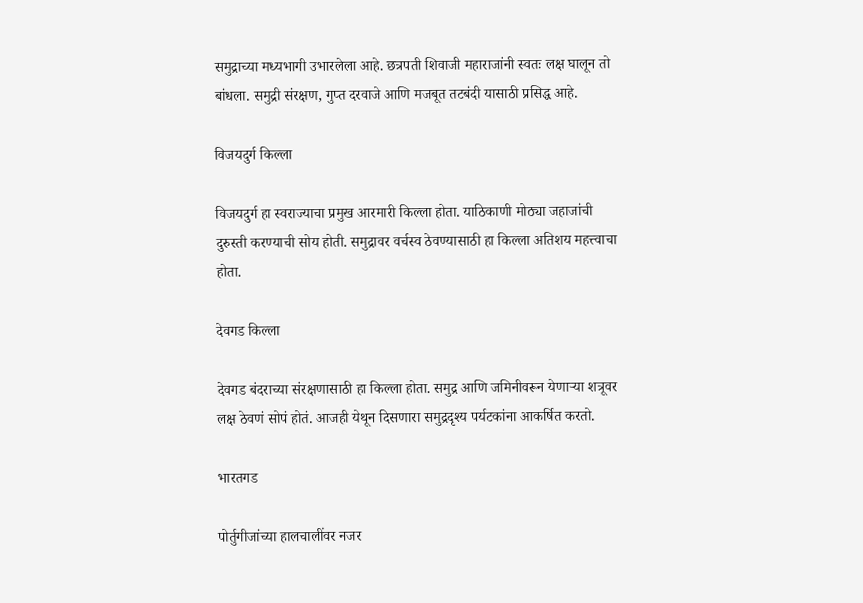समुद्राच्या मध्यभागी उभारलेला आहे. छत्रपती शिवाजी महाराजांनी स्वतः लक्ष घालून तो बांधला. समुद्री संरक्षण, गुप्त दरवाजे आणि मजबूत तटबंदी यासाठी प्रसिद्ध आहे.

विजयदुर्ग किल्ला

विजयदुर्ग हा स्वराज्याचा प्रमुख आरमारी किल्ला होता. याठिकाणी मोठ्या जहाजांची दुरुस्ती करण्याची सोय होती. समुद्रावर वर्चस्व ठेवण्यासाठी हा किल्ला अतिशय महत्त्वाचा होता.

देवगड किल्ला

देवगड बंदराच्या संरक्षणासाठी हा किल्ला होता. समुद्र आणि जमिनीवरून येणाऱ्या शत्रूवर लक्ष ठेवणं सोपं होतं. आजही येथून दिसणारा समुद्रदृश्य पर्यटकांना आकर्षित करतो.

भारतगड

पोर्तुगीजांच्या हालचालींवर नजर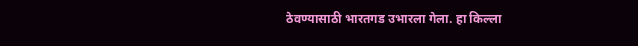ठेवण्यासाठी भारतगड उभारला गेला. हा किल्ला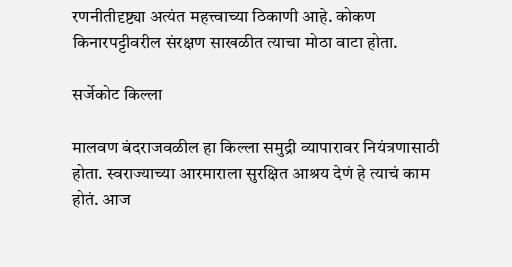रणनीतीदृष्ट्या अत्यंत महत्त्वाच्या ठिकाणी आहे. कोकण किनारपट्टीवरील संरक्षण साखळीत त्याचा मोठा वाटा होता.

सर्जेकोट किल्ला

मालवण बंदराजवळील हा किल्ला समुद्री व्यापारावर नियंत्रणासाठी होता. स्वराज्याच्या आरमाराला सुरक्षित आश्रय देणं हे त्याचं काम होतं. आज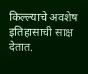किल्ल्याचे अवशेष इतिहासाची साक्ष देतात.